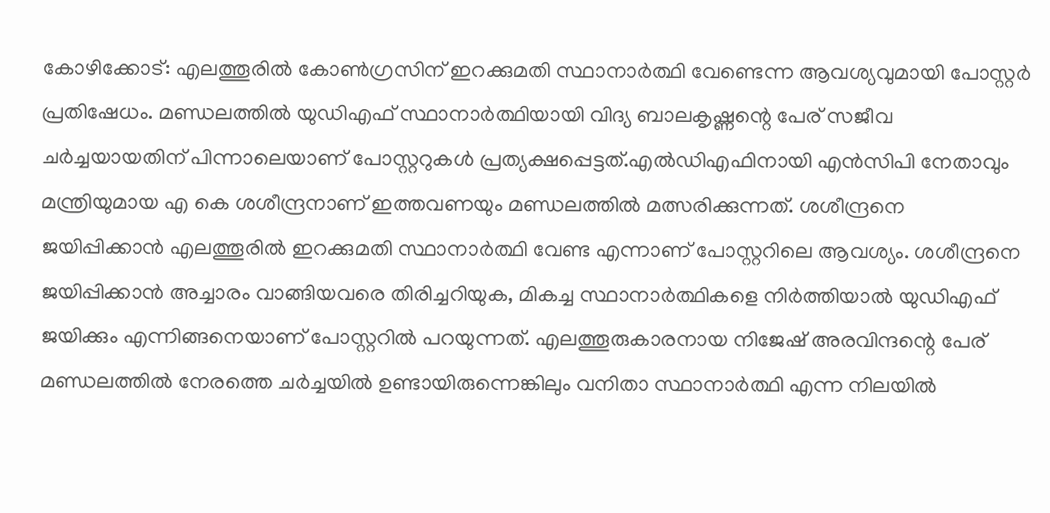കോഴിക്കോട്: എലത്തൂരിൽ കോൺഗ്രസിന് ഇറക്കുമതി സ്ഥാനാർത്ഥി വേണ്ടെന്ന ആവശ്യവുമായി പോസ്റ്റർ പ്രതിഷേധം. മണ്ഡലത്തിൽ യുഡിഎഫ് സ്ഥാനാർത്ഥിയായി വിദ്യ ബാലകൃഷ്ണന്റെ പേര് സജീവ ചർച്ചയായതിന് പിന്നാലെയാണ് പോസ്റ്ററുകൾ പ്രത്യക്ഷപ്പെട്ടത്.എൽഡിഎഫിനായി എൻസിപി നേതാവും മന്ത്രിയുമായ എ കെ ശശീന്ദ്രനാണ് ഇത്തവണയും മണ്ഡലത്തിൽ മത്സരിക്കുന്നത്. ശശീന്ദ്രനെ ജയിപ്പിക്കാൻ എലത്തൂരിൽ ഇറക്കുമതി സ്ഥാനാർത്ഥി വേണ്ട എന്നാണ് പോസ്റ്ററിലെ ആവശ്യം. ശശീന്ദ്രനെ ജയിപ്പിക്കാൻ അച്ചാരം വാങ്ങിയവരെ തിരിച്ചറിയുക, മികച്ച സ്ഥാനാർത്ഥികളെ നിർത്തിയാൽ യുഡിഎഫ് ജയിക്കും എന്നിങ്ങനെയാണ് പോസ്റ്ററിൽ പറയുന്നത്. എലത്തൂരുകാരനായ നിജേഷ് അരവിന്ദന്റെ പേര് മണ്ഡലത്തിൽ നേരത്തെ ചർച്ചയിൽ ഉണ്ടായിരുന്നെങ്കിലും വനിതാ സ്ഥാനാർത്ഥി എന്ന നിലയിൽ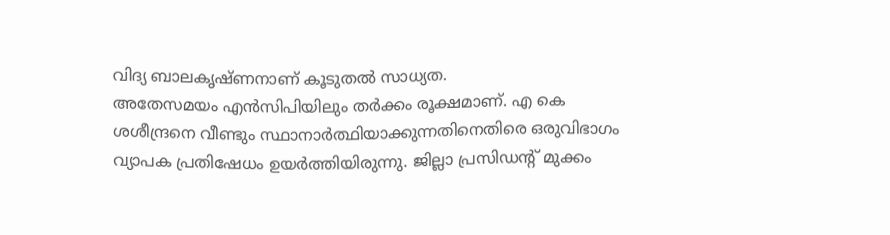വിദ്യ ബാലകൃഷ്ണനാണ് കൂടുതൽ സാധ്യത.
അതേസമയം എൻസിപിയിലും തർക്കം രൂക്ഷമാണ്. എ കെ ശശീന്ദ്രനെ വീണ്ടും സ്ഥാനാർത്ഥിയാക്കുന്നതിനെതിരെ ഒരുവിഭാഗം വ്യാപക പ്രതിഷേധം ഉയർത്തിയിരുന്നു. ജില്ലാ പ്രസിഡന്റ് മുക്കം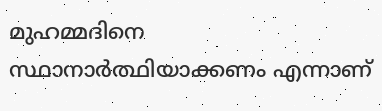മുഹമ്മദിനെ സ്ഥാനാർത്ഥിയാക്കണം എന്നാണ്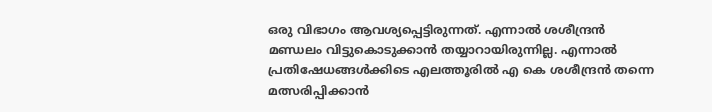ഒരു വിഭാഗം ആവശ്യപ്പെട്ടിരുന്നത്. എന്നാൽ ശശീന്ദ്രൻ മണ്ഡലം വിട്ടുകൊടുക്കാൻ തയ്യാറായിരുന്നില്ല. എന്നാൽ പ്രതിഷേധങ്ങൾക്കിടെ എലത്തൂരിൽ എ കെ ശശീന്ദ്രൻ തന്നെ മത്സരിപ്പിക്കാൻ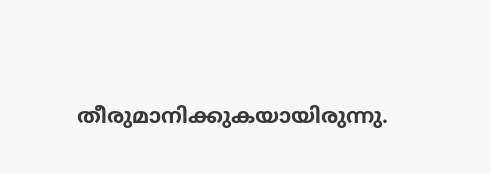തീരുമാനിക്കുകയായിരുന്നു.